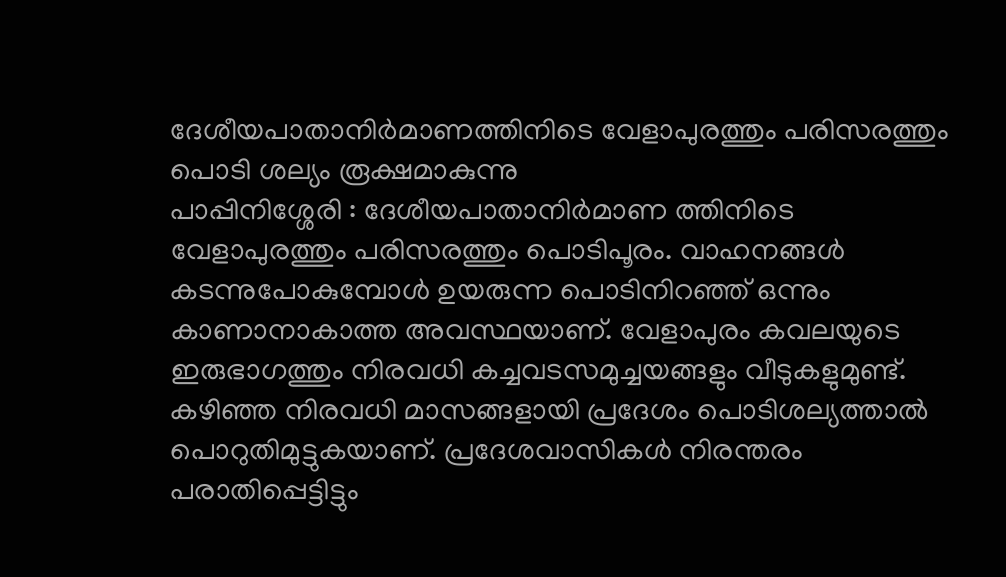ദേശീയപാതാനിർമാണത്തിനിടെ വേളാപുരത്തും പരിസരത്തും പൊടി ശല്യം രൂക്ഷമാകുന്നു
പാപ്പിനിശ്ശേരി : ദേശീയപാതാനിർമാണ ത്തിനിടെ വേളാപുരത്തും പരിസരത്തും പൊടിപൂരം. വാഹനങ്ങൾ കടന്നുപോകുമ്പോൾ ഉയരുന്ന പൊടിനിറഞ്ഞ് ഒന്നും കാണാനാകാത്ത അവസ്ഥയാണ്. വേളാപുരം കവലയുടെ ഇരുഭാഗത്തും നിരവധി കച്ചവടസമുച്ചയങ്ങളും വീടുകളുമുണ്ട്. കഴിഞ്ഞ നിരവധി മാസങ്ങളായി പ്രദേശം പൊടിശല്യത്താൽ പൊറുതിമുട്ടുകയാണ്. പ്രദേശവാസികൾ നിരന്തരം പരാതിപ്പെട്ടിട്ടും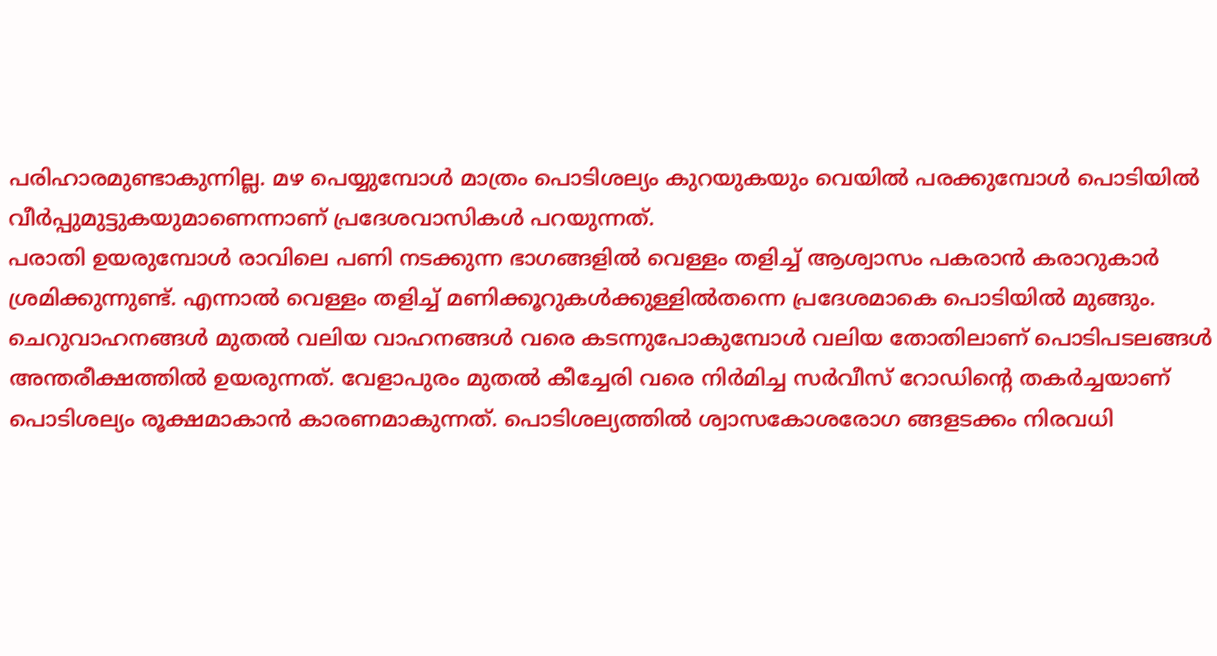പരിഹാരമുണ്ടാകുന്നില്ല. മഴ പെയ്യുമ്പോൾ മാത്രം പൊടിശല്യം കുറയുകയും വെയിൽ പരക്കുമ്പോൾ പൊടിയിൽ വീർപ്പുമുട്ടുകയുമാണെന്നാണ് പ്രദേശവാസികൾ പറയുന്നത്.
പരാതി ഉയരുമ്പോൾ രാവിലെ പണി നടക്കുന്ന ഭാഗങ്ങളിൽ വെള്ളം തളിച്ച് ആശ്വാസം പകരാൻ കരാറുകാർ ശ്രമിക്കുന്നുണ്ട്. എന്നാൽ വെള്ളം തളിച്ച് മണിക്കൂറുകൾക്കുള്ളിൽതന്നെ പ്രദേശമാകെ പൊടിയിൽ മുങ്ങും. ചെറുവാഹനങ്ങൾ മുതൽ വലിയ വാഹനങ്ങൾ വരെ കടന്നുപോകുമ്പോൾ വലിയ തോതിലാണ് പൊടിപടലങ്ങൾ അന്തരീക്ഷത്തിൽ ഉയരുന്നത്. വേളാപുരം മുതൽ കീച്ചേരി വരെ നിർമിച്ച സർവീസ് റോഡിന്റെ തകർച്ചയാണ് പൊടിശല്യം രൂക്ഷമാകാൻ കാരണമാകുന്നത്. പൊടിശല്യത്തിൽ ശ്വാസകോശരോഗ ങ്ങളടക്കം നിരവധി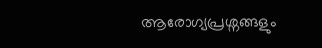ആരോഗ്യപ്രശ്നങ്ങളും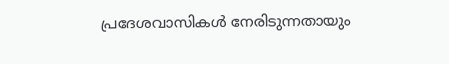പ്രദേശവാസികൾ നേരിടുന്നതായും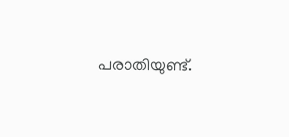പരാതിയുണ്ട്.